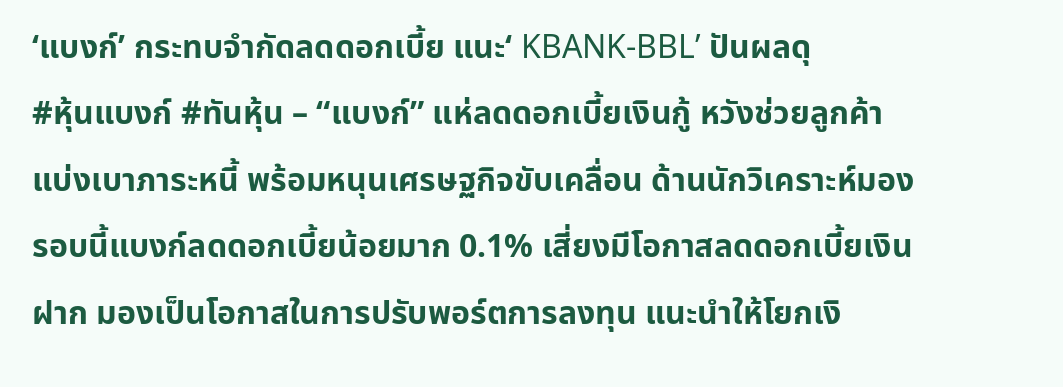‘แบงก์’ กระทบจำกัดลดดอกเบี้ย แนะ‘ KBANK-BBL’ ปันผลดุ
#หุ้นแบงก์ #ทันหุ้น – “แบงก์” แห่ลดดอกเบี้ยเงินกู้ หวังช่วยลูกค้าแบ่งเบาภาระหนี้ พร้อมหนุนเศรษฐกิจขับเคลื่อน ด้านนักวิเคราะห์มอง รอบนี้แบงก์ลดดอกเบี้ยน้อยมาก 0.1% เสี่ยงมีโอกาสลดดอกเบี้ยเงินฝาก มองเป็นโอกาสในการปรับพอร์ตการลงทุน แนะนำให้โยกเงิ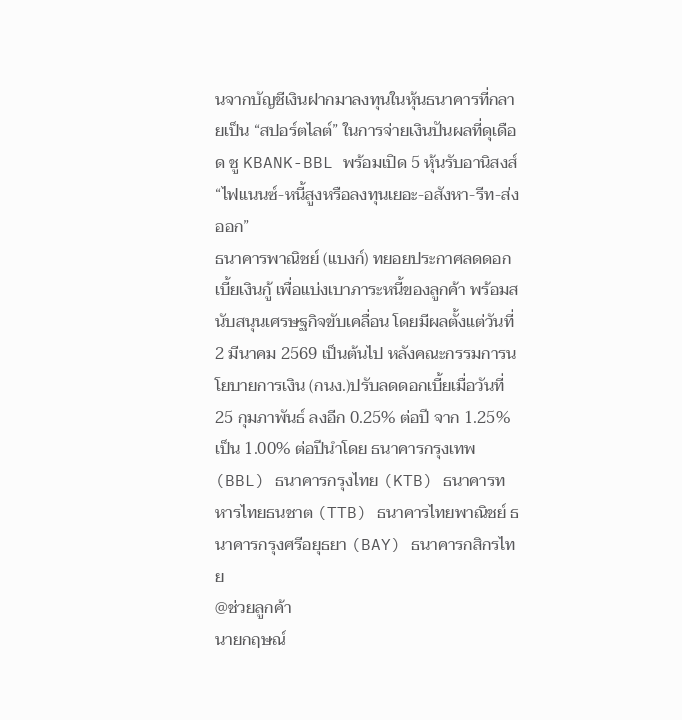นจากบัญชีเงินฝากมาลงทุนในหุ้นธนาคารที่กลายเป็น “สปอร์ตไลต์” ในการจ่ายเงินปันผลที่ดุเดือด ชู KBANK-BBL พร้อมเปิด 5 หุ้นรับอานิสงส์ “ไฟแนนซ์-หนี้สูงหรือลงทุนเยอะ-อสังหา-รีท-ส่งออก”
ธนาคารพาณิชย์ (แบงก์) ทยอยประกาศลดดอกเบี้ยเงินกู้ เพื่อแบ่งเบาภาระหนี้ของลูกค้า พร้อมสนับสนุนเศรษฐกิจขับเคลื่อน โดยมีผลตั้งแต่วันที่ 2 มีนาคม 2569 เป็นต้นไป หลังคณะกรรมการนโยบายการเงิน (กนง.)ปรับลดดอกเบี้ยเมื่อวันที่ 25 กุมภาพันธ์ ลงอีก 0.25% ต่อปี จาก 1.25% เป็น 1.00% ต่อปีนำโดย ธนาคารกรุงเทพ (BBL) ธนาคารกรุงไทย (KTB) ธนาคารทหารไทยธนชาต (TTB) ธนาคารไทยพาณิชย์ ธนาคารกรุงศรีอยุธยา (BAY) ธนาคารกสิกรไทย
@ช่วยลูกค้า
นายกฤษณ์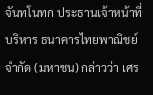จันทโนทก ประธานเจ้าหน้าที่บริหาร ธนาคารไทยพาณิชย์ จำกัด (มหาชน) กล่าวว่า เศร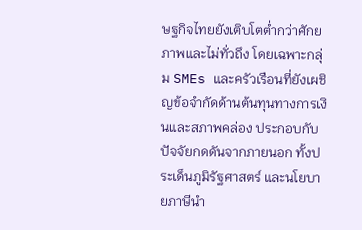ษฐกิจไทยยังเติบโตต่ำกว่าศักยภาพและไม่ทั่วถึง โดยเฉพาะกลุ่ม SMEs และครัวเรือนที่ยังเผชิญข้อจำกัดด้านต้นทุนทางการเงินและสภาพคล่อง ประกอบกับปัจจัยกดดันจากภายนอก ทั้งประเด็นภูมิรัฐศาสตร์ และนโยบายภาษีนำ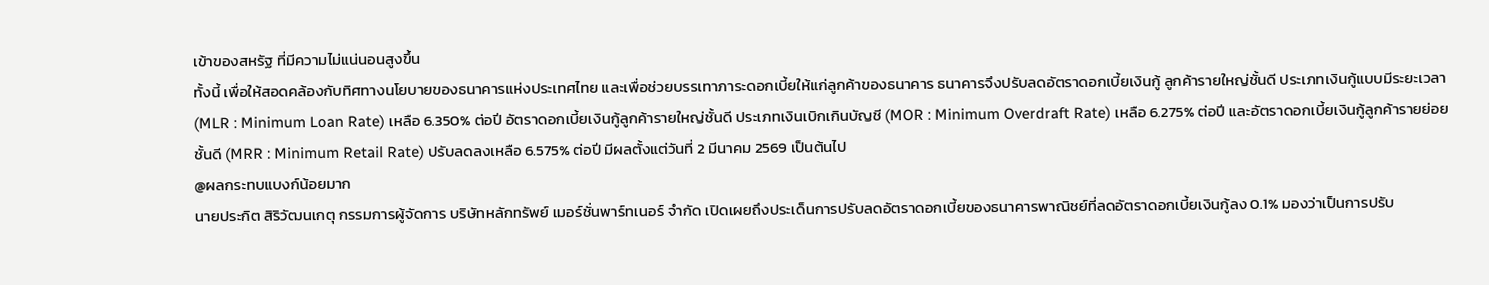เข้าของสหรัฐ ที่มีความไม่แน่นอนสูงขึ้น
ทั้งนี้ เพื่อให้สอดคล้องกับทิศทางนโยบายของธนาคารแห่งประเทศไทย และเพื่อช่วยบรรเทาภาระดอกเบี้ยให้แก่ลูกค้าของธนาคาร ธนาคารจึงปรับลดอัตราดอกเบี้ยเงินกู้ ลูกค้ารายใหญ่ชั้นดี ประเภทเงินกู้แบบมีระยะเวลา (MLR : Minimum Loan Rate) เหลือ 6.350% ต่อปี อัตราดอกเบี้ยเงินกู้ลูกค้ารายใหญ่ชั้นดี ประเภทเงินเบิกเกินบัญชี (MOR : Minimum Overdraft Rate) เหลือ 6.275% ต่อปี และอัตราดอกเบี้ยเงินกู้ลูกค้ารายย่อยชั้นดี (MRR : Minimum Retail Rate) ปรับลดลงเหลือ 6.575% ต่อปี มีผลตั้งแต่วันที่ 2 มีนาคม 2569 เป็นต้นไป
@ผลกระทบแบงก์น้อยมาก
นายประกิต สิริวัฒนเกตุ กรรมการผู้จัดการ บริษัทหลักทรัพย์ เมอร์ชั่นพาร์ทเนอร์ จำกัด เปิดเผยถึงประเด็นการปรับลดอัตราดอกเบี้ยของธนาคารพาณิชย์ที่ลดอัตราดอกเบี้ยเงินกู้ลง 0.1% มองว่าเป็นการปรับ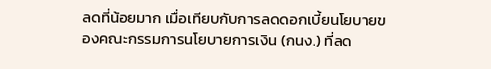ลดที่น้อยมาก เมื่อเทียบกับการลดดอกเบี้ยนโยบายของคณะกรรมการนโยบายการเงิน (กนง.) ที่ลด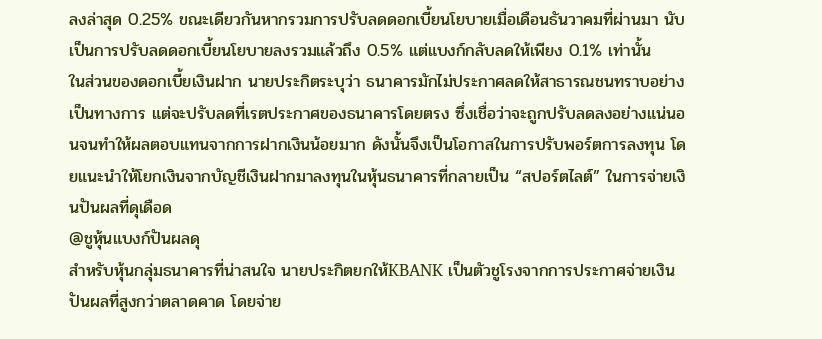ลงล่าสุด 0.25% ขณะเดียวกันหากรวมการปรับลดดอกเบี้ยนโยบายเมื่อเดือนธันวาคมที่ผ่านมา นับเป็นการปรับลดดอกเบี้ยนโยบายลงรวมแล้วถึง 0.5% แต่แบงก์กลับลดให้เพียง 0.1% เท่านั้น
ในส่วนของดอกเบี้ยเงินฝาก นายประกิตระบุว่า ธนาคารมักไม่ประกาศลดให้สาธารณชนทราบอย่างเป็นทางการ แต่จะปรับลดที่เรตประกาศของธนาคารโดยตรง ซึ่งเชื่อว่าจะถูกปรับลดลงอย่างแน่นอนจนทำให้ผลตอบแทนจากการฝากเงินน้อยมาก ดังนั้นจึงเป็นโอกาสในการปรับพอร์ตการลงทุน โดยแนะนำให้โยกเงินจากบัญชีเงินฝากมาลงทุนในหุ้นธนาคารที่กลายเป็น “สปอร์ตไลต์” ในการจ่ายเงินปันผลที่ดุเดือด
@ชูหุ้นแบงก์ปันผลดุ
สำหรับหุ้นกลุ่มธนาคารที่น่าสนใจ นายประกิตยกให้KBANK เป็นตัวชูโรงจากการประกาศจ่ายเงินปันผลที่สูงกว่าตลาดคาด โดยจ่าย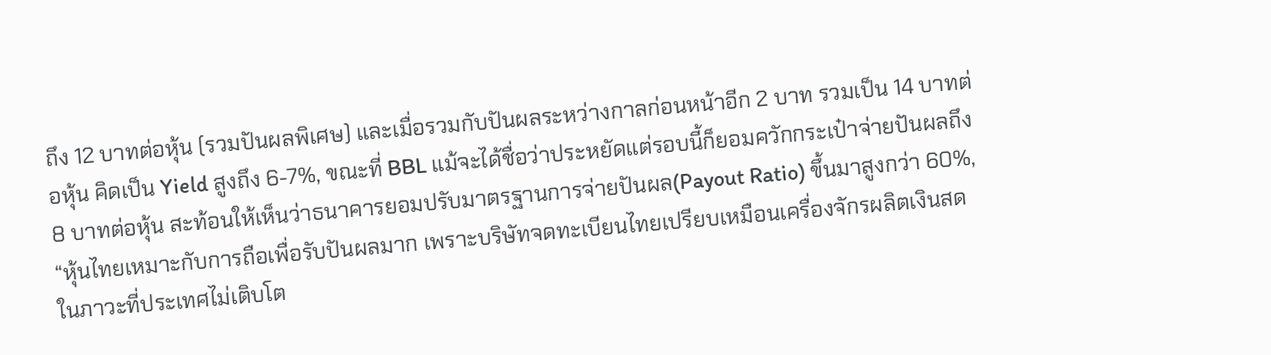ถึง 12 บาทต่อหุ้น (รวมปันผลพิเศษ) และเมื่อรวมกับปันผลระหว่างกาลก่อนหน้าอีก 2 บาท รวมเป็น 14 บาทต่อหุ้น คิดเป็น Yield สูงถึง 6-7%, ขณะที่ BBL แม้จะได้ชื่อว่าประหยัดแต่รอบนี้ก็ยอมควักกระเป๋าจ่ายปันผลถึง 8 บาทต่อหุ้น สะท้อนให้เห็นว่าธนาคารยอมปรับมาตรฐานการจ่ายปันผล(Payout Ratio) ขึ้นมาสูงกว่า 60%,
“หุ้นไทยเหมาะกับการถือเพื่อรับปันผลมาก เพราะบริษัทจดทะเบียนไทยเปรียบเหมือนเครื่องจักรผลิตเงินสด ในภาวะที่ประเทศไม่เติบโต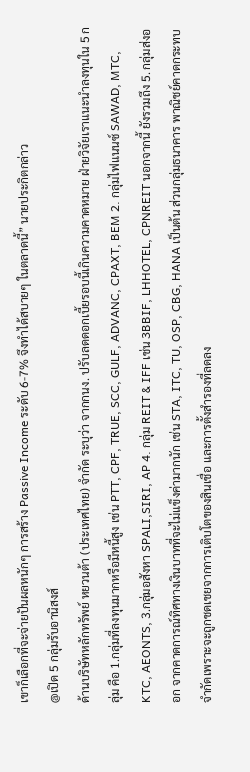เขาก็เลือกที่จะจ่ายปันผลหนักๆ การสร้าง Passive Income ระดับ 6-7% จึงทำได้สบายๆ ในตลาดนี้” นายประกิตกล่าว
@เปิด 5 กลุ่มรับอานิสงส์
ด้านบริษัทหลักทรัพย์ หยวนต้า (ประเทศไทย) จำกัด ระบุว่า จากกนง. ปรับลดดอกเบี้ยรอบนี้เกินความคาดหมาย ฝ่ายวิจัยเราแนะนำลงทุนใน 5 กลุ่ม คือ 1.กลุ่มที่ลงทุนมากหรือมีหนี้สูง เช่น PTT, CPF, TRUE, SCC, GULF, ADVANC, CPAXT, BEM 2. กลุ่มไฟแนนซ์ SAWAD, MTC, KTC, AEONTS, 3.กลุ่มอสังหา SPALI,SIRI, AP 4. กลุ่ม REIT & IFF เช่น 3BBIF, LHHOTEL, CPNREIT นอกจากนี้ ยังรวมถึง 5. กลุ่มส่งออก จากคาดการณ์ทิศทางเงินบาทที่จะไม่แข็งค่ามากนัก เช่น STA, ITC, TU, OSP, CBG, HANA เป็นต้น ส่วนกลุ่มธนาคาร พาณิชย์คาดกระทบจำกัดเพราะจะถูกชดเชยจากการเติบโตของสินเชื่อ และการตั้งสำรองที่ลดลง